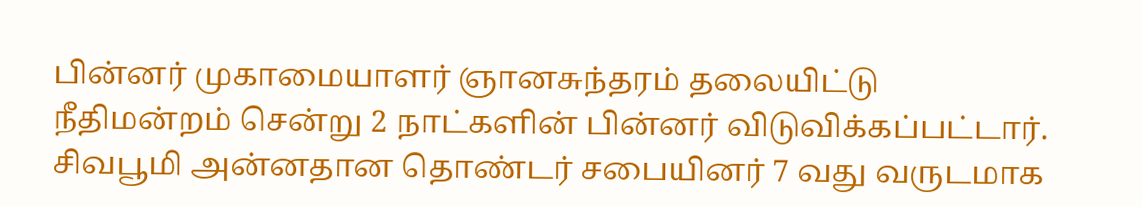பின்னர் முகாமையாளர் ஞானசுந்தரம் தலையிட்டு நீதிமன்றம் சென்று 2 நாட்களின் பின்னர் விடுவிக்கப்பட்டார். சிவபூமி அன்னதான தொண்டர் சபையினர் 7 வது வருடமாக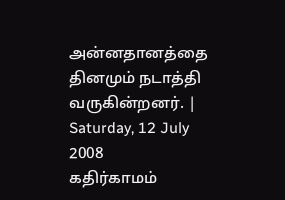அன்னதானத்தை தினமும் நடாத்தி வருகின்றனர். |
Saturday, 12 July 2008
கதிர்காமம்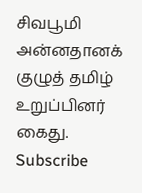சிவபூமி அன்னதானக் குழுத் தமிழ் உறுப்பினர் கைது.
Subscribe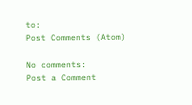to:
Post Comments (Atom)

No comments:
Post a Comment